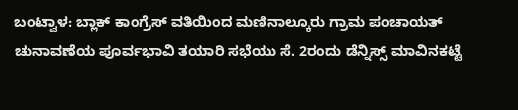ಬಂಟ್ವಾಳ: ಬ್ಲಾಕ್ ಕಾಂಗ್ರೆಸ್ ವತಿಯಿಂದ ಮಣಿನಾಲ್ಕೂರು ಗ್ರಾಮ ಪಂಚಾಯತ್ ಚುನಾವಣೆಯ ಪೂರ್ವಭಾವಿ ತಯಾರಿ ಸಭೆಯು ಸೆ. 2ರಂದು ಡೆನ್ನಿಸ್ಸ್ ಮಾವಿನಕಟ್ಟೆ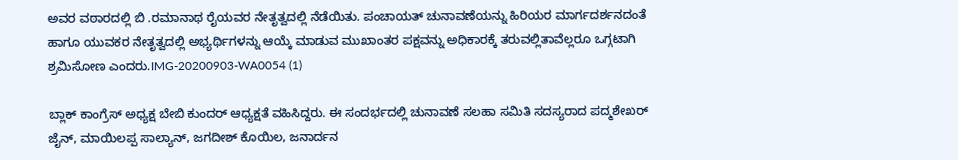ಅವರ ವಠಾರದಲ್ಲಿ ಬಿ .ರಮಾನಾಥ ರೈಯವರ ನೇತೃತ್ವದಲ್ಲಿ ನೆಡೆಯಿತು. ಪಂಚಾಯತ್ ಚುನಾವಣೆಯನ್ನು ಹಿರಿಯರ ಮಾರ್ಗದರ್ಶನದಂತೆ ಹಾಗೂ ಯುವಕರ ನೇತೃತ್ವದಲ್ಲಿ ಅಭ್ಯರ್ಥಿಗಳನ್ನು ಆಯ್ಕೆ ಮಾಡುವ ಮುಖಾಂತರ ಪಕ್ಷವನ್ನು ಅಧಿಕಾರಕ್ಕೆ ತರುವಲ್ಲಿತಾವೆಲ್ಲರೂ ಒಗ್ಗಟಾಗಿ ಶ್ರಮಿಸೋಣ ಎಂದರು.IMG-20200903-WA0054 (1)

ಬ್ಲಾಕ್ ಕಾಂಗ್ರೆಸ್ ಅಧ್ಯಕ್ಷ ಬೇಬಿ ಕುಂದರ್ ಆಧ್ಯಕ್ಷತೆ ವಹಿಸಿದ್ದರು. ಈ ಸಂದರ್ಭದಲ್ಲಿ ಚುನಾವಣೆ ಸಲಹಾ ಸಮಿತಿ ಸದಸ್ಯರಾದ ಪದ್ಮಶೇಖರ್ ಜೈನ್, ಮಾಯಿಲಪ್ಪ ಸಾಲ್ಯಾನ್, ಜಗದೀಶ್ ಕೊಯಿಲ, ಜನಾರ್ದನ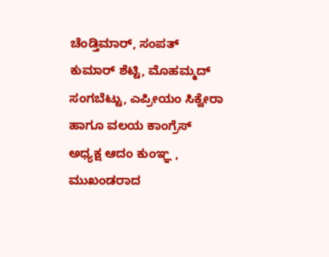ಚೆಂಡ್ತಿಮಾರ್, ಸಂಪತ್ ಕುಮಾರ್ ಶೆಟ್ಟಿ, ಮೊಹಮ್ಮದ್ ಸಂಗಬೆಟ್ಟು, ಎಪ್ರೀಯಂ ಸಿಕ್ವೇರಾ ಹಾಗೂ ವಲಯ ಕಾಂಗ್ರೆಸ್ ಅಧ್ಯಕ್ಷ ಆದಂ ಕುಂಞ್ಞ , ಮುಖಂಡರಾದ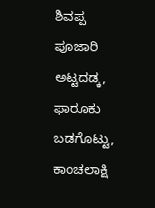ಶಿವಪ್ಪ ಪೂಜಾರಿ ಅಟ್ಟದಡ್ಕ, ಫಾರೂಕು ಬಡಗೊಟ್ಟು, ಕಾಂಚಲಾಕ್ಷಿ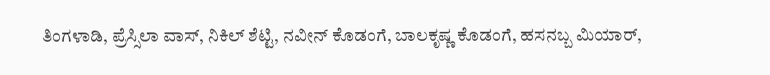ತಿಂಗಳಾಡಿ, ಪ್ರೆಸ್ಸಿಲಾ ವಾಸ್, ನಿಕಿಲ್ ಶೆಟ್ಟಿ, ನವೀನ್ ಕೊಡಂಗೆ, ಬಾಲಕೃಷ್ಣ ಕೊಡಂಗೆ, ಹಸನಬ್ಬ ಮಿಯಾರ್,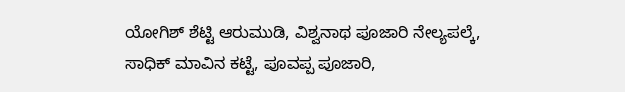ಯೋಗಿಶ್ ಶೆಟ್ಟಿ ಆರುಮುಡಿ, ವಿಶ್ವನಾಥ ಪೂಜಾರಿ ನೇಲ್ಯಪಲ್ಕೆ, ಸಾಧಿಕ್ ಮಾವಿನ ಕಟ್ಟೆ, ಪೂವಪ್ಪ ಪೂಜಾರಿ,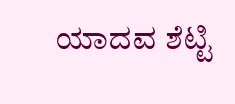ಯಾದವ ಶೆಟ್ಟಿ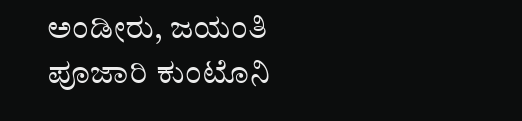ಅಂಡೀರು, ಜಯಂತಿ ಪೂಜಾರಿ ಕುಂಟೊನಿ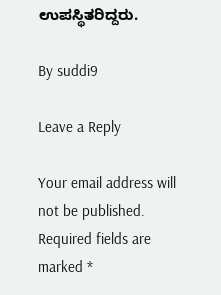ಉಪಸ್ಥಿತರಿದ್ದರು.

By suddi9

Leave a Reply

Your email address will not be published. Required fields are marked *